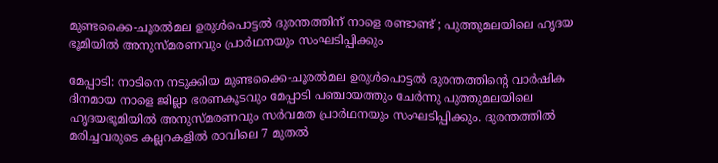മുണ്ടക്കൈ-ചൂരൽമല ഉരുൾപൊട്ടൽ ദുരന്തത്തിന് നാളെ രണ്ടാണ്ട് ; പുത്തുമലയിലെ ഹൃദയ ഭൂമിയിൽ അനുസ്മരണവും പ്രാർഥനയും സംഘടിപ്പിക്കും

മേപ്പാടി: നാടിനെ നടുക്കിയ മുണ്ടക്കൈ-ചൂരൽമല ഉരുൾപൊട്ടൽ ദുരന്തത്തിന്റെ വാർഷിക ദിനമായ നാളെ ജില്ലാ ഭരണകൂടവും മേപ്പാടി പഞ്ചായത്തും ചേർന്നു പുത്തുമലയിലെ ഹൃദയഭൂമിയിൽ അനുസ്‌മരണവും സർവമത പ്രാർഥനയും സംഘടിപ്പിക്കും. ദുരന്തത്തിൽ മരിച്ചവരുടെ കല്ലറകളിൽ രാവിലെ 7 മുതൽ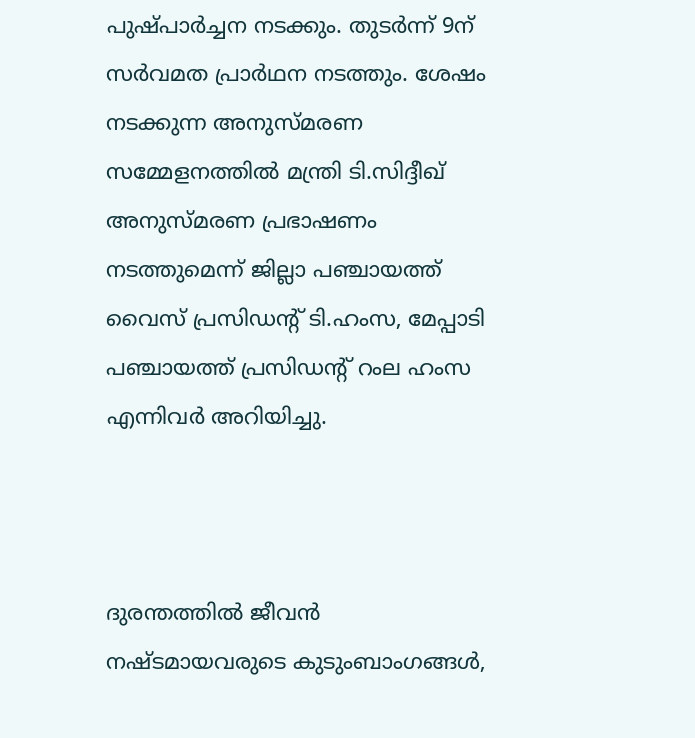പുഷ്പാർച്ചന നടക്കും. തുടർന്ന് 9ന് സർവമത പ്രാർഥന നടത്തും. ശേഷം നടക്കുന്ന അനുസ്മരണ സമ്മേളനത്തിൽ മന്ത്രി ടി.സിദ്ദീഖ് അനുസ്‌മരണ പ്രഭാഷണം നടത്തുമെന്ന് ജില്ലാ പഞ്ചായത്ത് വൈസ് പ്രസിഡന്റ് ടി.ഹംസ, മേപ്പാടി പഞ്ചായത്ത് പ്രസിഡന്റ് റംല ഹംസ എന്നിവർ അറിയിച്ചു.



ദുരന്തത്തിൽ ജീവൻ നഷ്‌ടമായവരുടെ കുടുംബാംഗങ്ങൾ,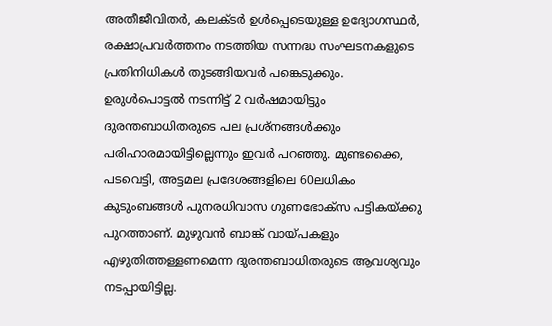അതീജീവിതർ, കലക്ടർ ഉൾപ്പെടെയുള്ള ഉദ്യോഗസ്ഥർ, രക്ഷാപ്രവർത്തനം നടത്തിയ സന്നദ്ധ സംഘടനകളുടെ പ്രതിനിധികൾ തുടങ്ങിയവർ പങ്കെടുക്കും. ഉരുൾപൊട്ടൽ നടന്നിട്ട് 2 വർഷമായിട്ടും ദുരന്തബാധിതരുടെ പല പ്രശ്‌നങ്ങൾക്കും പരിഹാരമായിട്ടില്ലെന്നും ഇവർ പറഞ്ഞു. മുണ്ടക്കൈ, പടവെട്ടി, അട്ടമല പ്രദേശങ്ങളിലെ 60ലധികം കുടുംബങ്ങൾ പുനരധിവാസ ഗുണഭോക്സ പട്ടികയ്ക്കു പുറത്താണ്. മുഴുവൻ ബാങ്ക് വായ്പകളും എഴുതിത്തള്ളണമെന്ന ദുരന്തബാധിതരുടെ ആവശ്യവും നടപ്പായിട്ടില്ല.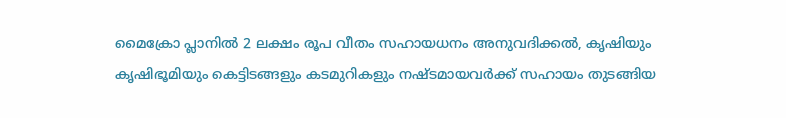മൈക്രോ പ്ലാനിൽ 2 ലക്ഷം രൂപ വീതം സഹായധനം അനുവദിക്കൽ, കൃഷിയും കൃഷിഭൂമിയും കെട്ടിടങ്ങളും കടമുറികളും നഷ്ടമായവർക്ക് സഹായം തുടങ്ങിയ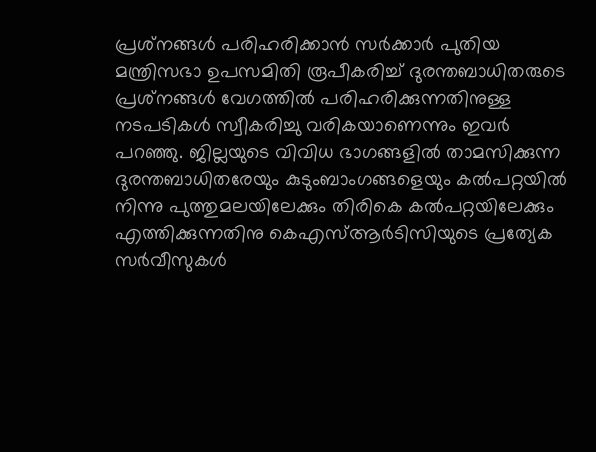പ്രശ്‌നങ്ങൾ പരിഹരിക്കാൻ സർക്കാർ പുതിയ മന്ത്രിസഭാ ഉപസമിതി രൂപീകരിച്ച് ദുരന്തബാധിതരുടെ പ്രശ്‌നങ്ങൾ വേഗത്തിൽ പരിഹരിക്കുന്നതിനുള്ള നടപടികൾ സ്വീകരിച്ചു വരികയാണെന്നും ഇവർ പറഞ്ഞു. ജില്ലയുടെ വിവിധ ഭാഗങ്ങളിൽ താമസിക്കുന്ന ദുരന്തബാധിതരേയും കുടുംബാംഗങ്ങളെയും കൽപറ്റയിൽ നിന്നു പുത്തുമലയിലേക്കും തിരികെ കൽപറ്റയിലേക്കും എത്തിക്കുന്നതിനു കെഎസ്ആർടിസിയുടെ പ്രത്യേക സർവീസുകൾ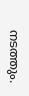നടത്തും.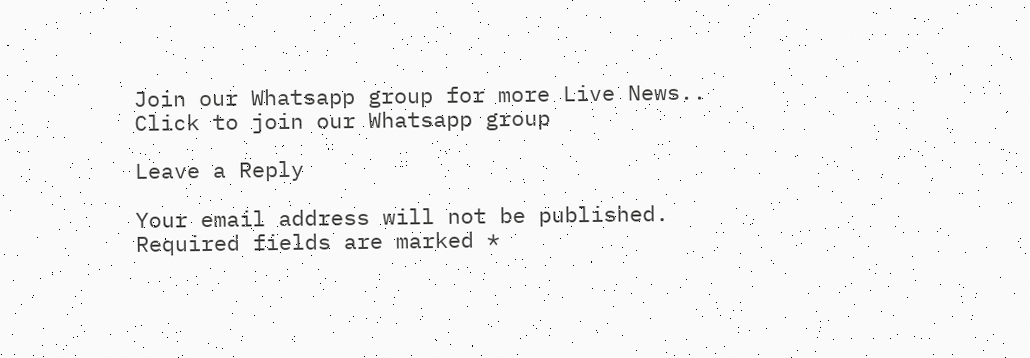Join our Whatsapp group for more Live News..
Click to join our Whatsapp group

Leave a Reply

Your email address will not be published. Required fields are marked *